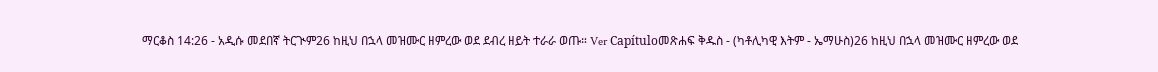ማርቆስ 14:26 - አዲሱ መደበኛ ትርጒም26 ከዚህ በኋላ መዝሙር ዘምረው ወደ ደብረ ዘይት ተራራ ወጡ። Ver Capítuloመጽሐፍ ቅዱስ - (ካቶሊካዊ እትም - ኤማሁስ)26 ከዚህ በኋላ መዝሙር ዘምረው ወደ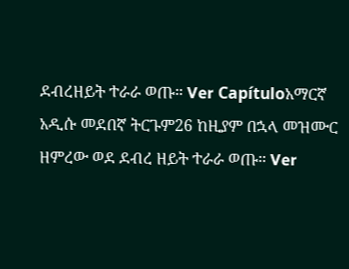ደብረዘይት ተራራ ወጡ። Ver Capítuloአማርኛ አዲሱ መደበኛ ትርጉም26 ከዚያም በኋላ መዝሙር ዘምረው ወደ ደብረ ዘይት ተራራ ወጡ። Ver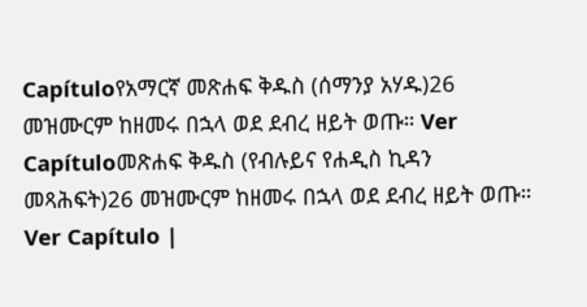Capítuloየአማርኛ መጽሐፍ ቅዱስ (ሰማንያ አሃዱ)26 መዝሙርም ከዘመሩ በኋላ ወደ ደብረ ዘይት ወጡ። Ver Capítuloመጽሐፍ ቅዱስ (የብሉይና የሐዲስ ኪዳን መጻሕፍት)26 መዝሙርም ከዘመሩ በኋላ ወደ ደብረ ዘይት ወጡ። Ver Capítulo |